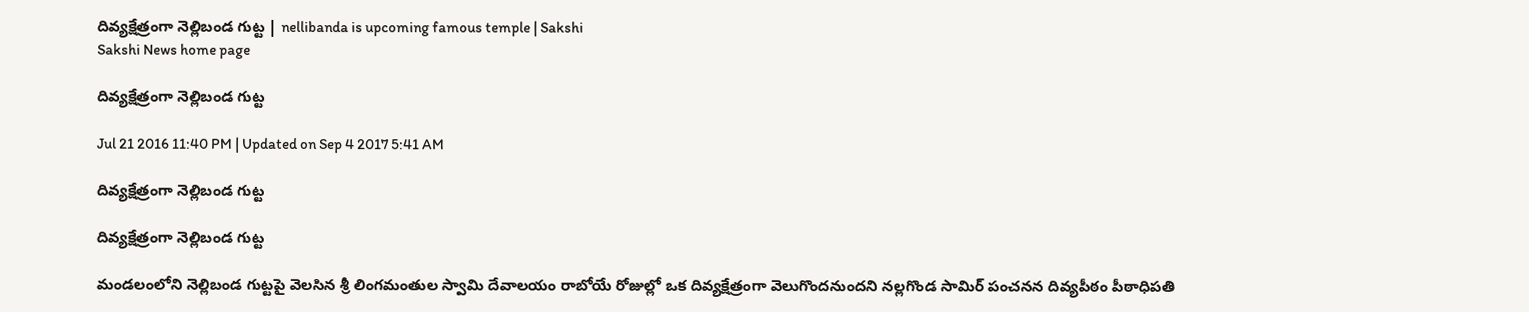దివ్యక్షేత్రంగా నెల్లిబండ గుట్ట | nellibanda is upcoming famous temple | Sakshi
Sakshi News home page

దివ్యక్షేత్రంగా నెల్లిబండ గుట్ట

Jul 21 2016 11:40 PM | Updated on Sep 4 2017 5:41 AM

దివ్యక్షేత్రంగా నెల్లిబండ గుట్ట

దివ్యక్షేత్రంగా నెల్లిబండ గుట్ట

మండలంలోని నెల్లిబండ గుట్టపై వెలసిన శ్రీ లింగమంతుల స్వామి దేవాలయం రాబోయే రోజుల్లో ఒక దివ్యక్షేత్రంగా వెలుగొందనుందని నల్లగొండ సామిర్‌ పంచనన దివ్యపీఠం పీఠాధిపతి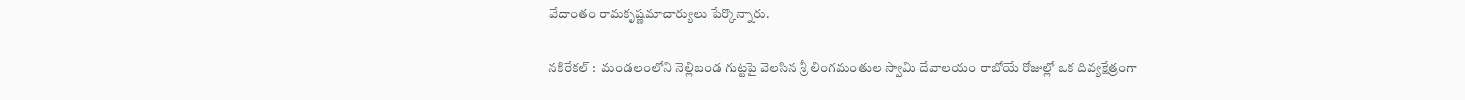వేదాంతం రామకృష్ణమాచార్యులు పేర్కొన్నారు.

నకిరేకల్‌ :  మండలంలోని నెల్లిబండ గుట్టపై వెలసిన శ్రీ లింగమంతుల స్వామి దేవాలయం రాబోయే రోజుల్లో ఒక దివ్యక్షేత్రంగా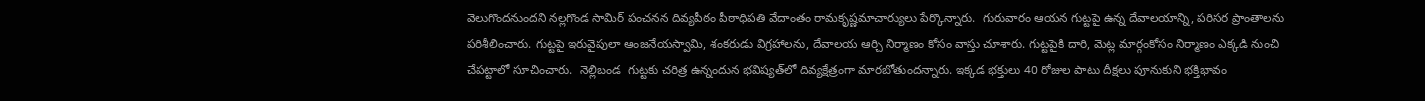వెలుగొందనుందని నల్లగొండ సామిర్‌ పంచనన దివ్యపీఠం పీఠాధిపతి వేదాంతం రామకృష్ణమాచార్యులు పేర్కొన్నారు.  గురువారం ఆయన గుట్టపై ఉన్న దేవాలయాన్ని, పరిసర ప్రాంతాలను పరిశీలించారు. గుట్టపై ఇరువైపులా ఆంజనేయస్వామి, శంకరుడు విగ్రహాలను, దేవాలయ ఆర్చి నిర్మాణం కోసం వాస్తు చూశారు. గుట్టపైకి దారి, మెట్ల మార్గంకోసం నిర్మాణం ఎక్కడి నుంచి చేపట్టాలో సూచించారు.  నెల్లిబండ  గుట్టకు చరిత్ర ఉన్నందున భవిష్యత్‌లో దివ్యక్షేత్రంగా మారబోతుందన్నారు. ఇక్కడ భక్తులు 40 రోజుల పాటు దీక్షలు పూనుకుని భక్తిభావం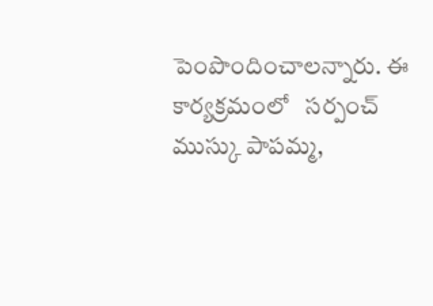పెంపొందించాలన్నారు. ఈ కార్యక్రమంలో   సర్పంచ్‌ ముస్కు పాపమ్మ,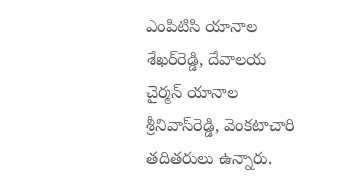ఎంపిటిసి యానాల శేఖర్‌రెడ్డి, దేవాలయ చైర్మన్‌ యానాల శ్రీనివాస్‌రెడ్డి, వెంకటాచారి తదితరులు ఉన్నారు.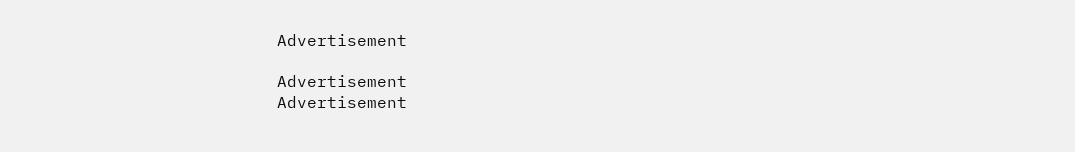Advertisement

Advertisement
Advertisement